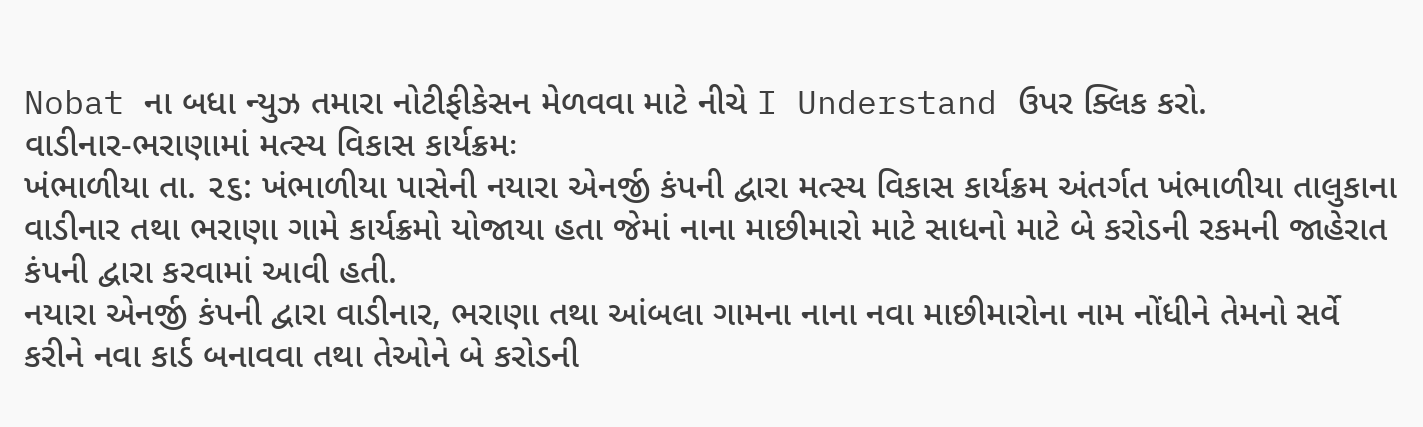Nobat ના બધા ન્યુઝ તમારા નોટીફીકેસન મેળવવા માટે નીચે I Understand ઉપર ક્લિક કરો.
વાડીનાર-ભરાણામાં મત્સ્ય વિકાસ કાર્યક્રમઃ
ખંભાળીયા તા. ૨૬: ખંભાળીયા પાસેની નયારા એનર્જી કંપની દ્વારા મત્સ્ય વિકાસ કાર્યક્રમ અંતર્ગત ખંભાળીયા તાલુકાના વાડીનાર તથા ભરાણા ગામે કાર્યક્રમો યોજાયા હતા જેમાં નાના માછીમારો માટે સાધનો માટે બે કરોડની રકમની જાહેરાત કંપની દ્વારા કરવામાં આવી હતી.
નયારા એનર્જી કંપની દ્વારા વાડીનાર, ભરાણા તથા આંબલા ગામના નાના નવા માછીમારોના નામ નોંધીને તેમનો સર્વે કરીને નવા કાર્ડ બનાવવા તથા તેઓને બે કરોડની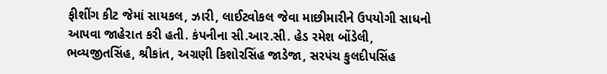ફીશીંગ કીટ જેમાં સાયકલ, ઝારી, લાઈટવોકલ જેવા માછીમારીને ઉપયોગી સાધનો આપવા જાહેરાત કરી હતી. કંપનીના સી.આર.સી. હેડ રમેશ બોંડેલી, ભવ્યજીતસિંહ, શ્રીકાંત, અગ્રણી કિશોરસિંહ જાડેજા, સરપંચ કુલદીપસિંહ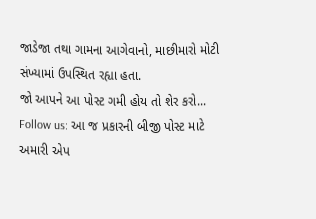જાડેજા તથા ગામના આગેવાનો, માછીમારો મોટી સંખ્યામાં ઉપસ્થિત રહ્યા હતા.
જો આપને આ પોસ્ટ ગમી હોય તો શેર કરો...
Follow us: આ જ પ્રકારની બીજી પોસ્ટ માટે અમારી એપ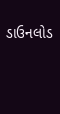ડાઉનલોડ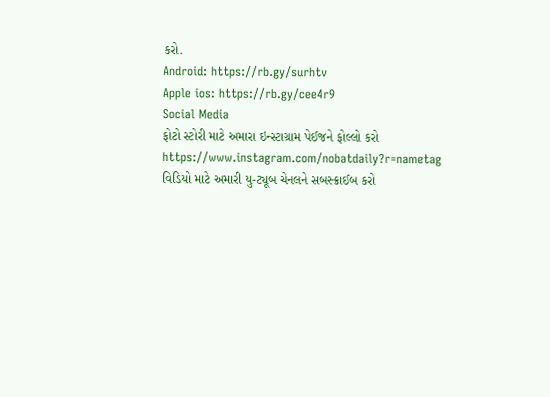કરો.
Android: https://rb.gy/surhtv
Apple ios: https://rb.gy/cee4r9
Social Media
ફોટો સ્ટોરી માટે અમારા ઇન્સ્ટાગ્રામ પેઈજને ફોલ્લો કરો
https://www.instagram.com/nobatdaily?r=nametag
વિડિયો માટે અમારી યુ-ટ્યૂબ ચેનલને સબસ્ક્રાઈબ કરો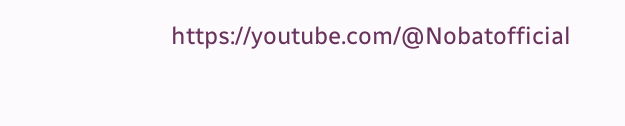https://youtube.com/@Nobatofficial